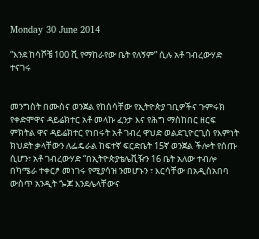Monday 30 June 2014

“እንደ ከሳሾቼ 100 ሺ የማከራየው ቤት የለኝም” ሲሉ አቶ ገብረውሃድ ተናገሩ


መንግስት በሙስና ወንጀል የከሰሳቸው የኢትዮጵያ ገቢዎችና ጉምሩክ የቀድሞዋና ዳይሬክተር አቶ መላኩ ፈንታ እና የሕግ ማስከበር ዘርፍ ምክትል ዋና ዳይሬክተር የነበሩት አቶ ገብረ ዋህድ ወልደጊዮርጊስ የእምነት ክህደት ቃላቸውን ለፌዴራል ከፍተኛ ፍርድቤት 15ኛ ወንጀል ችሎት የሰጡ ሲሆን፣ አቶ ገብረውሃድ “በኢትዮጵያቴሌቪዥን 16 ቤት አለው ተብሎ በካሜራ ተቀርፆ መነገሩ የሚያሳዝ ንመሆኑን ፣ እርሳቸው በአዲስአበባ ውስጥ አንዲት ጐጆ እንደሌላቸውና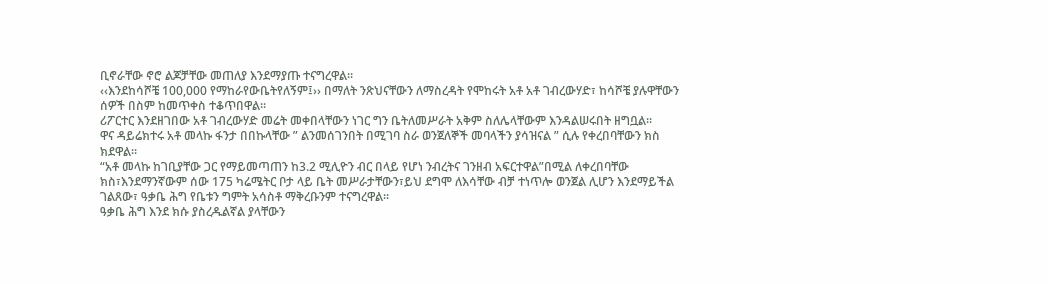ቢኖራቸው ኖሮ ልጆቻቸው መጠለያ እንደማያጡ ተናግረዋል።
‹‹እንደከሳሾቼ 100,000 የማከራየውቤትየለኝም፤›› በማለት ንጽህናቸውን ለማስረዳት የሞከሩት አቶ አቶ ገብረውሃድ፣ ከሳሾቼ ያሉዋቸውን ሰዎች በስም ከመጥቀስ ተቆጥበዋል።
ሪፖርተር እንደዘገበው አቶ ገብረውሃድ መሬት መቀበላቸውን ነገር ግን ቤትለመሥራት አቅም ስለሌላቸውም እንዳልሠሩበት ዘግቧል።
ዋና ዳይሬክተሩ አቶ መላኩ ፋንታ በበኩላቸው ” ልንመሰገንበት በሚገባ ስራ ወንጀለኞች መባላችን ያሳዝናል ” ሲሉ የቀረበባቸውን ክስ ክደዋል።
“አቶ መላኩ ከገቢያቸው ጋር የማይመጣጠን ከ3.2 ሚሊዮን ብር በላይ የሆነ ንብረትና ገንዘብ አፍርተዋል”በሚል ለቀረበባቸው ክስ፣እንደማንኛውም ሰው 175 ካሬሜትር ቦታ ላይ ቤት መሥራታቸውን፣ይህ ደግሞ ለእሳቸው ብቻ ተነጥሎ ወንጀል ሊሆን እንደማይችል ገልጸው፣ ዓቃቤ ሕግ የቤቱን ግምት አሳስቶ ማቅረቡንም ተናግረዋል።
ዓቃቤ ሕግ እንደ ክሱ ያስረዱልኛል ያላቸውን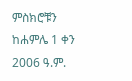ምስክሮቹን ከሐምሌ 1 ቀን 2006 ዓ.ም.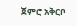ጀምሮ አቅርቦ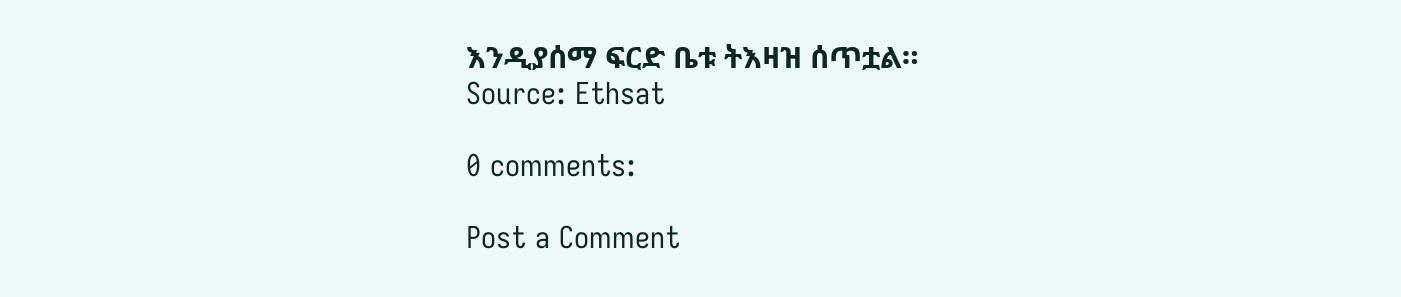እንዲያሰማ ፍርድ ቤቱ ትእዛዝ ሰጥቷል።
Source: Ethsat

0 comments:

Post a Comment